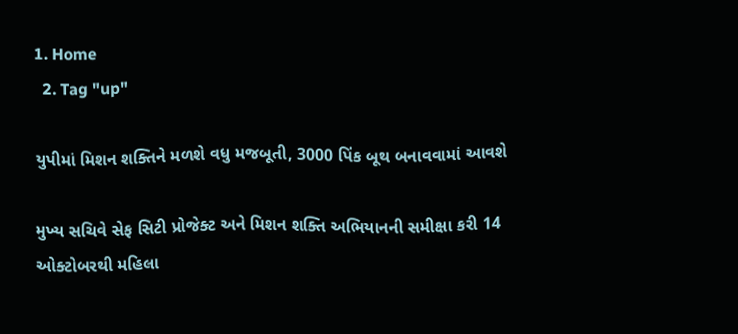1. Home
  2. Tag "up"

યુપીમાં મિશન શક્તિને મળશે વધુ મજબૂતી, 3000 પિંક બૂથ બનાવવામાં આવશે

મુખ્ય સચિવે સેફ સિટી પ્રોજેક્ટ અને મિશન શક્તિ અભિયાનની સમીક્ષા કરી 14 ઓક્ટોબરથી મહિલા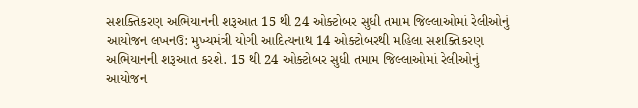સશક્તિકરણ અભિયાનની શરૂઆત 15 થી 24 ઓક્ટોબર સુધી તમામ જિલ્લાઓમાં રેલીઓનું આયોજન લખનઉ: મુખ્યમંત્રી યોગી આદિત્યનાથ 14 ઓક્ટોબરથી મહિલા સશક્તિકરણ અભિયાનની શરૂઆત કરશે. 15 થી 24 ઓક્ટોબર સુધી તમામ જિલ્લાઓમાં રેલીઓનું આયોજન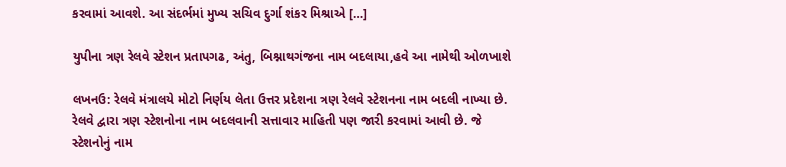કરવામાં આવશે. આ સંદર્ભમાં મુખ્ય સચિવ દુર્ગા શંકર મિશ્રાએ […]

યુપીના ત્રણ રેલવે સ્ટેશન પ્રતાપગઢ, અંતુ, બિશ્નાથગંજના નામ બદલાયા,હવે આ નામેથી ઓળખાશે

લખનઉ: રેલવે મંત્રાલયે મોટો નિર્ણય લેતા ઉત્તર પ્રદેશના ત્રણ રેલવે સ્ટેશનના નામ બદલી નાખ્યા છે. રેલવે દ્વારા ત્રણ સ્ટેશનોના નામ બદલવાની સત્તાવાર માહિતી પણ જારી કરવામાં આવી છે. જે સ્ટેશનોનું નામ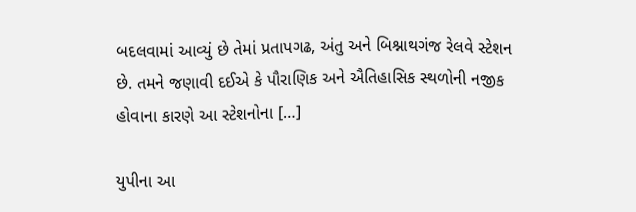બદલવામાં આવ્યું છે તેમાં પ્રતાપગઢ, અંતુ અને બિશ્નાથગંજ રેલવે સ્ટેશન છે. તમને જણાવી દઈએ કે પૌરાણિક અને ઐતિહાસિક સ્થળોની નજીક હોવાના કારણે આ સ્ટેશનોના […]

યુપીના આ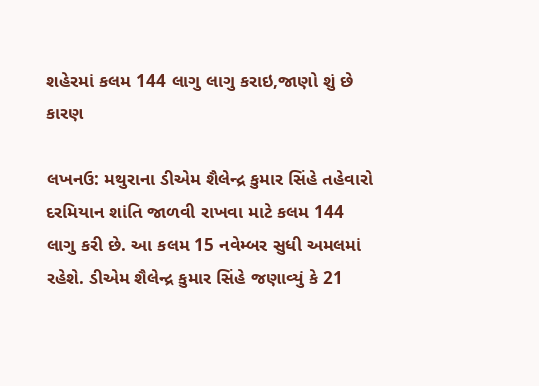શહેરમાં કલમ 144 લાગુ લાગુ કરાઇ,જાણો શું છે કારણ

લખનઉ: મથુરાના ડીએમ શૈલેન્દ્ર કુમાર સિંહે તહેવારો દરમિયાન શાંતિ જાળવી રાખવા માટે કલમ 144 લાગુ કરી છે. આ કલમ 15 નવેમ્બર સુધી અમલમાં રહેશે. ડીએમ શૈલેન્દ્ર કુમાર સિંહે જણાવ્યું કે 21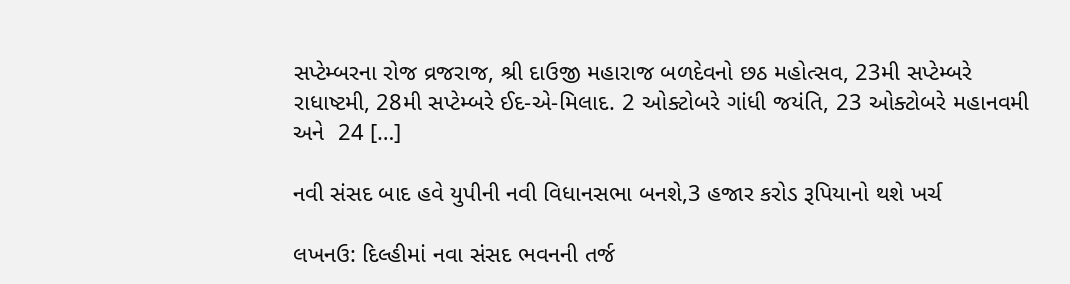સપ્ટેમ્બરના રોજ વ્રજરાજ, શ્રી દાઉજી મહારાજ બળદેવનો છઠ મહોત્સવ, 23મી સપ્ટેમ્બરે રાધાષ્ટમી, 28મી સપ્ટેમ્બરે ઈદ-એ-મિલાદ. 2 ઓક્ટોબરે ગાંધી જયંતિ, 23 ઓક્ટોબરે મહાનવમી અને  24 […]

નવી સંસદ બાદ હવે યુપીની નવી વિધાનસભા બનશે,3 હજાર કરોડ રૂપિયાનો થશે ખર્ચ

લખનઉ: દિલ્હીમાં નવા સંસદ ભવનની તર્જ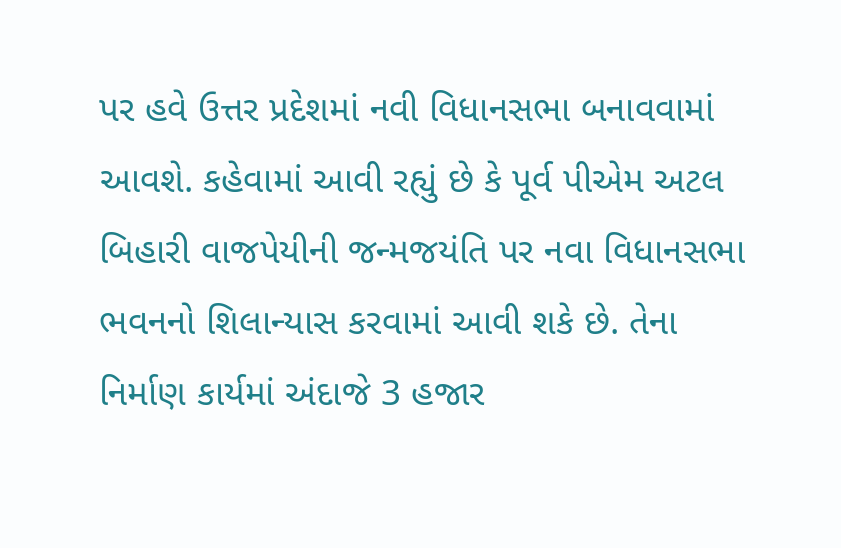પર હવે ઉત્તર પ્રદેશમાં નવી વિધાનસભા બનાવવામાં આવશે. કહેવામાં આવી રહ્યું છે કે પૂર્વ પીએમ અટલ બિહારી વાજપેયીની જન્મજયંતિ પર નવા વિધાનસભા ભવનનો શિલાન્યાસ કરવામાં આવી શકે છે. તેના નિર્માણ કાર્યમાં અંદાજે 3 હજાર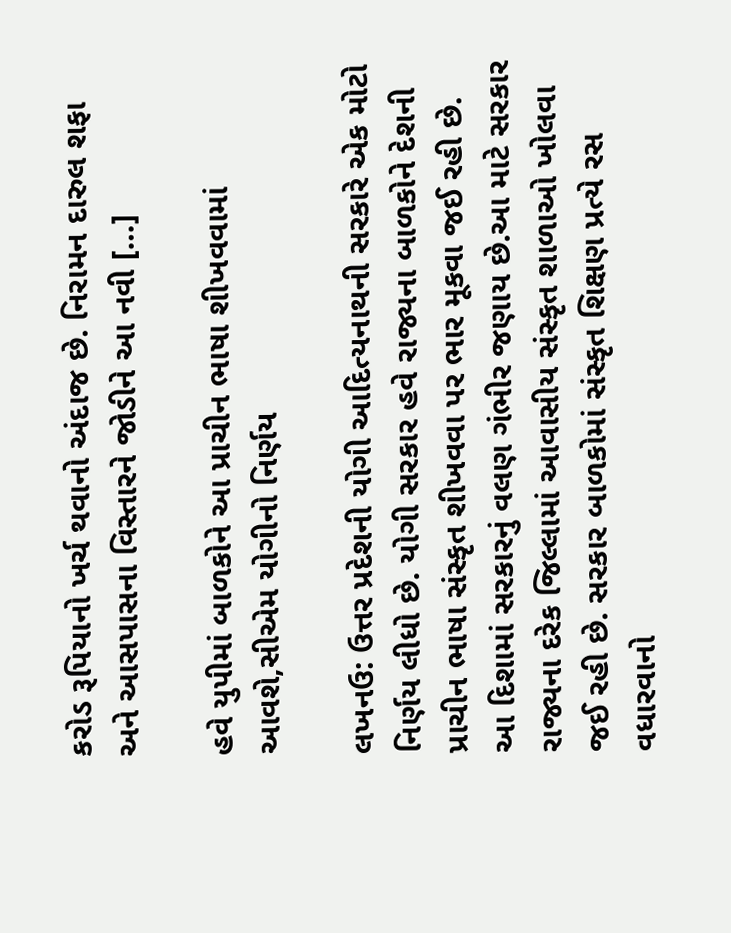કરોડ રૂપિયાનો ખર્ચ થવાનો અંદાજ છે. નિરામન દારુલ શફા અને આસપાસના વિસ્તારને જોડીને આ નવી […]

હવે યુપીમાં બાળકોને આ પ્રાચીન ભાષા શીખવવામાં આવશે,સીએમ યોગીનો નિર્ણય

લખનઉ: ઉત્તર પ્રદેશની યોગી આદિત્યનાથની સરકારે એક મોટો નિર્ણય લીધો છે. યોગી સરકાર હવે રાજ્યના બાળકોને દેશની પ્રાચીન ભાષા સંસ્કૃત શીખવવા પર ભાર મૂકવા જઈ રહી છે. આ દિશામાં સરકારનું વલણ ગંભીર જણાય છે.આ માટે સરકાર રાજ્યના દરેક જિલ્લામાં આવાસીય સંસ્કૃત શાળાઓ ખોલવા જઈ રહી છે. સરકાર બાળકોમાં સંસ્કૃત શિક્ષણ પ્રત્યે રસ વધારવાનો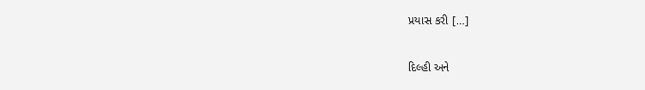પ્રયાસ કરી […]

દિલ્હી અને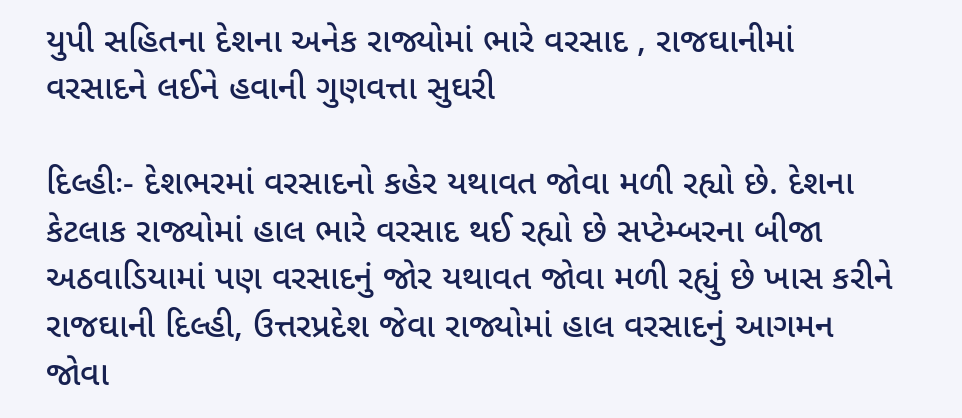યુપી સહિતના દેશના અનેક રાજ્યોમાં ભારે વરસાદ , રાજઘાનીમાં વરસાદને લઈને હવાની ગુણવત્તા સુઘરી

દિલ્હીઃ- દેશભરમાં વરસાદનો કહેર યથાવત જોવા મળી રહ્યો છે. દેશના કેટલાક રાજ્યોમાં હાલ ભારે વરસાદ થઈ રહ્યો છે સપ્ટેમ્બરના બીજા અઠવાડિયામાં પણ વરસાદનું જોર યથાવત જોવા મળી રહ્યું છે ખાસ કરીને રાજઘાની દિલ્હી, ઉત્તરપ્રદેશ જેવા રાજ્યોમાં હાલ વરસાદનું આગમન જોવા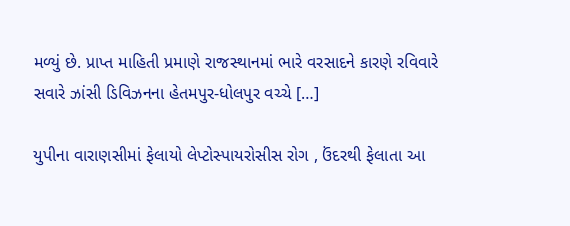મળ્યું છે. પ્રાપ્ત માહિતી પ્રમાણે રાજસ્થાનમાં ભારે વરસાદને કારણે રવિવારે સવારે ઝાંસી ડિવિઝનના હેતમપુર-ધોલપુર વચ્ચે […]

યુપીના વારાણસીમાં ફેલાયો લેપ્ટોસ્પાયરોસીસ રોગ , ઉંદરથી ફેલાતા આ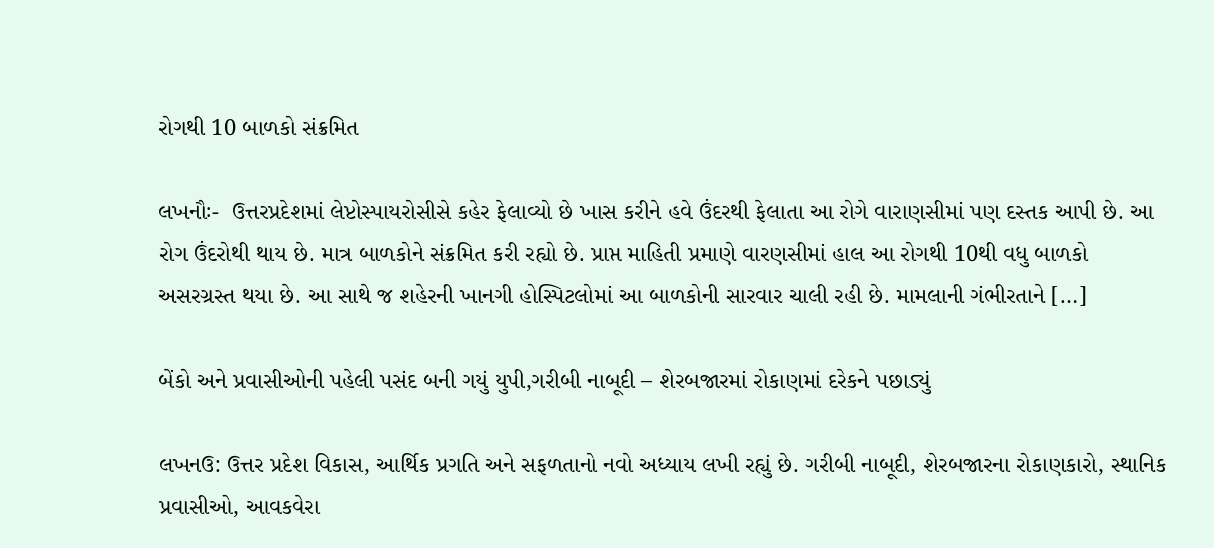રોગથી 10 બાળકો સંક્રમિત

લખનૌઃ-  ઉત્તરપ્રદેશમાં લેપ્ટોસ્પાયરોસીસે કહેર ફેલાવ્યો છે ખાસ કરીને હવે ઉંદરથી ફેલાતા આ રોગે વારાણસીમાં પણ દસ્તક આપી છે. આ રોગ ઉંદરોથી થાય છે. માત્ર બાળકોને સંક્રમિત કરી રહ્યો છે. પ્રાપ્ત માહિતી પ્રમાણે વારણસીમાં હાલ આ રોગથી 10થી વધુ બાળકો અસરગ્રસ્ત થયા છે. આ સાથે જ શહેરની ખાનગી હોસ્પિટલોમાં આ બાળકોની સારવાર ચાલી રહી છે. મામલાની ગંભીરતાને […]

બેંકો અને પ્રવાસીઓની પહેલી પસંદ બની ગયું યુપી,ગરીબી નાબૂદી – શેરબજારમાં રોકાણમાં દરેકને પછાડ્યું

લખનઉ: ઉત્તર પ્રદેશ વિકાસ, આર્થિક પ્રગતિ અને સફળતાનો નવો અધ્યાય લખી રહ્યું છે. ગરીબી નાબૂદી, શેરબજારના રોકાણકારો, સ્થાનિક પ્રવાસીઓ, આવકવેરા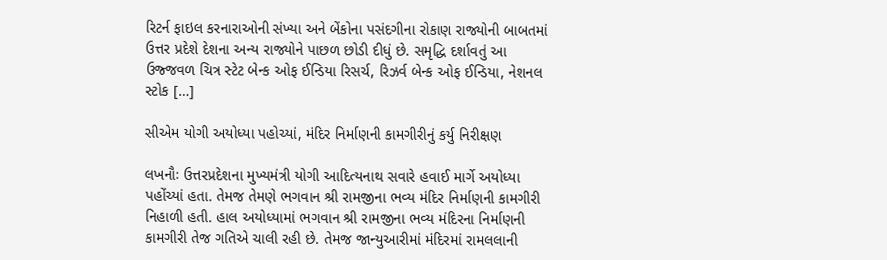રિટર્ન ફાઇલ કરનારાઓની સંખ્યા અને બેંકોના પસંદગીના રોકાણ રાજ્યોની બાબતમાં ઉત્તર પ્રદેશે દેશના અન્ય રાજ્યોને પાછળ છોડી દીધું છે. સમૃદ્ધિ દર્શાવતું આ ઉજ્જવળ ચિત્ર સ્ટેટ બેન્ક ઓફ ઈન્ડિયા રિસર્ચ, રિઝર્વ બેન્ક ઓફ ઈન્ડિયા, નેશનલ સ્ટોક […]

સીએમ યોગી અયોધ્યા પહોચ્યાં, મંદિર નિર્માણની કામગીરીનું કર્યુ નિરીક્ષણ

લખનૌઃ ઉત્તરપ્રદેશના મુખ્યમંત્રી યોગી આદિત્યનાથ સવારે હવાઈ માર્ગે અયોધ્યા પહોંચ્યાં હતા. તેમજ તેમણે ભગવાન શ્રી રામજીના ભવ્ય મંદિર નિર્માણની કામગીરી નિહાળી હતી. હાલ અયોધ્યામાં ભગવાન શ્રી રામજીના ભવ્ય મંદિરના નિર્માણની કામગીરી તેજ ગતિએ ચાલી રહી છે. તેમજ જાન્યુઆરીમાં મંદિરમાં રામલલાની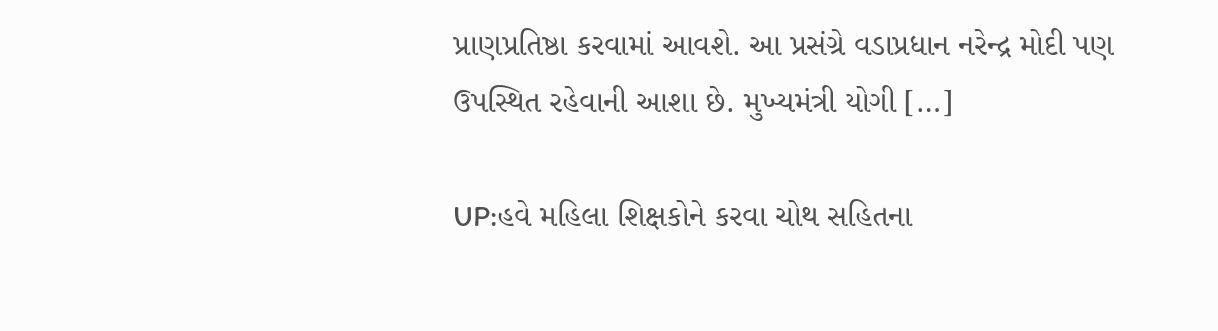પ્રાણપ્રતિષ્ઠા કરવામાં આવશે. આ પ્રસંગ્રે વડાપ્રધાન નરેન્દ્ર મોદી પણ ઉપસ્થિત રહેવાની આશા છે. મુખ્યમંત્રી યોગી […]

UP:હવે મહિલા શિક્ષકોને કરવા ચોથ સહિતના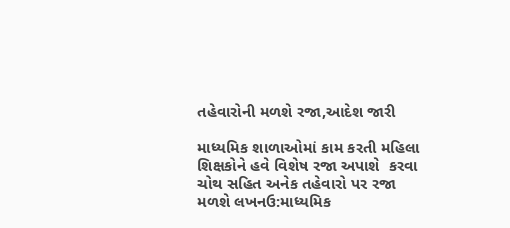તહેવારોની મળશે રજા,આદેશ જારી

માધ્યમિક શાળાઓમાં કામ કરતી મહિલા શિક્ષકોને હવે વિશેષ રજા અપાશે  કરવા ચોથ સહિત અનેક તહેવારો પર રજા મળશે લખનઉ:માધ્યમિક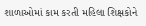શાળાઓમાં કામ કરતી મહિલા શિક્ષકોને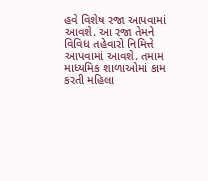હવે વિશેષ રજા આપવામાં આવશે. આ રજા તેમને વિવિધ તહેવારો નિમિત્તે આપવામાં આવશે. તમામ માધ્યમિક શાળાઓમાં કામ કરતી મહિલા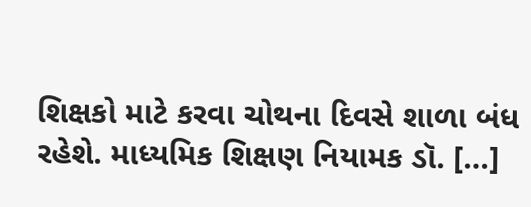શિક્ષકો માટે કરવા ચોથના દિવસે શાળા બંધ રહેશે. માધ્યમિક શિક્ષણ નિયામક ડૉ. […]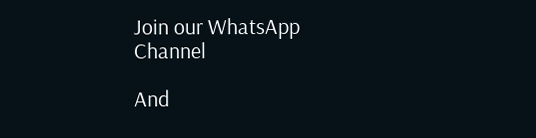Join our WhatsApp Channel

And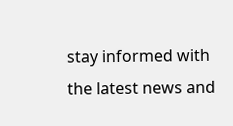stay informed with the latest news and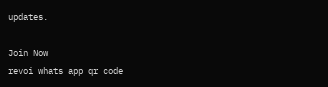updates.

Join Now
revoi whats app qr code